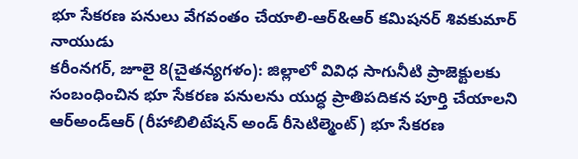భూ సేకరణ పనులు వేగవంతం చేయాలి-ఆర్&ఆర్ కమిషనర్ శివకుమార్ నాయుడు
కరీంనగర్, జూలై 8(చైతన్యగళం): జిల్లాలో వివిధ సాగునీటి ప్రాజెక్టులకు సంబంధించిన భూ సేకరణ పనులను యుద్ధ ప్రాతిపదికన పూర్తి చేయాలని ఆర్అండ్ఆర్ (రీహాబిలిటేషన్ అండ్ రీసెటిల్మెంట్) భూ సేకరణ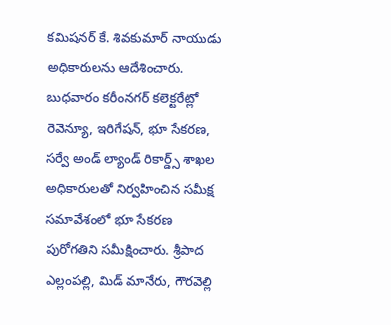కమిషనర్ కే. శివకుమార్ నాయుడు అధికారులను ఆదేశించారు. బుధవారం కరీంనగర్ కలెక్టరేట్లో రెవెన్యూ, ఇరిగేషన్, భూ సేకరణ, సర్వే అండ్ ల్యాండ్ రికార్డ్స్ శాఖల అధికారులతో నిర్వహించిన సమీక్ష సమావేశంలో భూ సేకరణ పురోగతిని సమీక్షించారు. శ్రీపాద ఎల్లంపల్లి, మిడ్ మానేరు, గౌరవెల్లి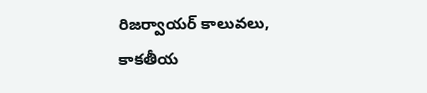రిజర్వాయర్ కాలువలు, కాకతీయ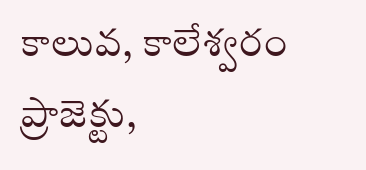కాలువ, కాలేశ్వరం ప్రాజెక్టు,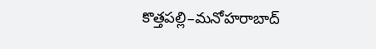కొత్తపల్లి–మనోహరాబాద్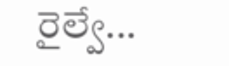రైల్వే...